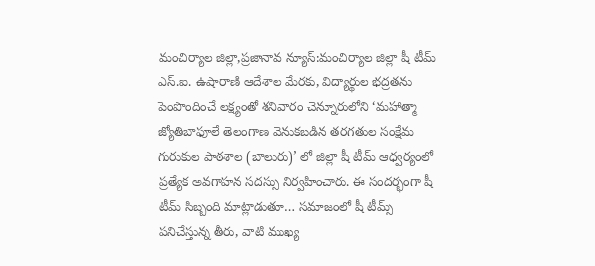మంచిర్యాల జిల్లా,ప్రజానావ న్యూస్:మంచిర్యాల జిల్లా షీ టీమ్ ఎస్.ఐ. ఉషారాణి ఆదేశాల మేరకు, విద్యార్థుల భద్రతను పెంపొందించే లక్ష్యంతో శనివారం చెన్నూరులోని ‘మహాత్మా జ్యోతిబాఫూలే తెలంగాణ వెనుకబడిన తరగతుల సంక్షేమ గురుకుల పాఠశాల (బాలురు)’ లో జిల్లా షీ టీమ్ ఆధ్వర్యంలో ప్రత్యేక అవగాహన సదస్సు నిర్వహించారు. ఈ సందర్భంగా షీ టీమ్ సిబ్బంది మాట్లాడుతూ… సమాజంలో షీ టీమ్స్ పనిచేస్తున్న తీరు, వాటి ముఖ్య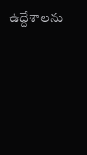ఉద్దేశాలను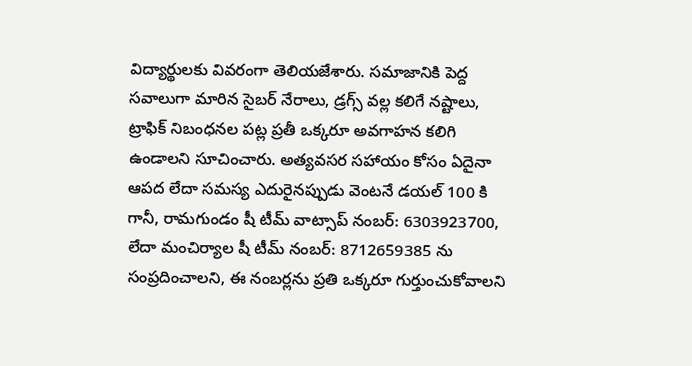విద్యార్థులకు వివరంగా తెలియజేశారు. సమాజానికి పెద్ద సవాలుగా మారిన సైబర్ నేరాలు, డ్రగ్స్ వల్ల కలిగే నష్టాలు, ట్రాఫిక్ నిబంధనల పట్ల ప్రతీ ఒక్కరూ అవగాహన కలిగి ఉండాలని సూచించారు. అత్యవసర సహాయం కోసం ఏదైనా ఆపద లేదా సమస్య ఎదురైనప్పుడు వెంటనే డయల్ 100 కి గానీ, రామగుండం షీ టీమ్ వాట్సాప్ నంబర్: 6303923700, లేదా మంచిర్యాల షీ టీమ్ నంబర్: 8712659385 ను సంప్రదించాలని, ఈ నంబర్లను ప్రతి ఒక్కరూ గుర్తుంచుకోవాలని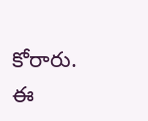కోరారు. ఈ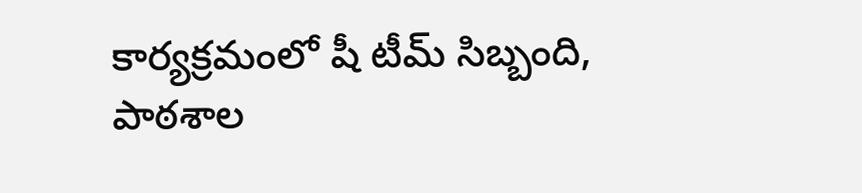కార్యక్రమంలో షీ టీమ్ సిబ్బంది, పాఠశాల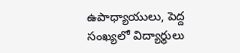ఉపాధ్యాయులు, పెద్ద సంఖ్యలో విద్యార్థులు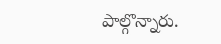పాల్గొన్నారు.